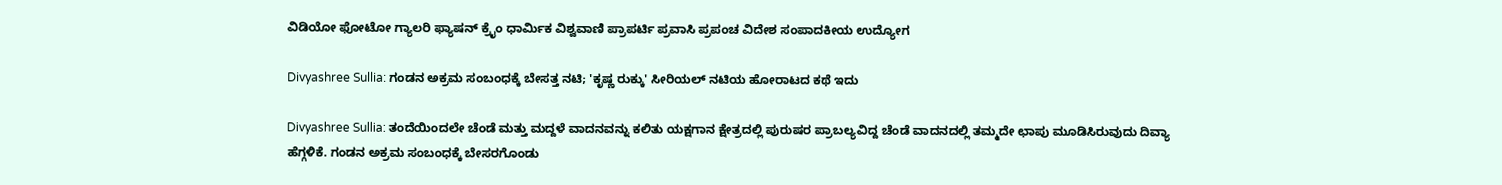ವಿಡಿಯೋ ಫೋಟೋ ಗ್ಯಾಲರಿ ಫ್ಯಾಷನ್ ಕ್ರೈಂ ಧಾರ್ಮಿಕ ವಿಶ್ವವಾಣಿ ಪ್ರಾಪರ್ಟಿ ಪ್ರವಾಸಿ ಪ್ರಪಂಚ ವಿದೇಶ ಸಂಪಾದಕೀಯ ಉದ್ಯೋಗ

Divyashree Sullia: ಗಂಡನ ಅಕ್ರಮ ಸಂಬಂಧಕ್ಕೆ ಬೇಸತ್ತ ನಟಿ; 'ಕೃಷ್ಣ ರುಕ್ಕು' ಸೀರಿಯಲ್‌ ನಟಿಯ ಹೋರಾಟದ ಕಥೆ ಇದು

Divyashree Sullia: ತಂದೆಯಿಂದಲೇ ಚೆಂಡೆ ಮತ್ತು ಮದ್ದಳೆ ವಾದನವನ್ನು ಕಲಿತು ಯಕ್ಷಗಾನ ಕ್ಷೇತ್ರದಲ್ಲಿ ಪುರುಷರ ಪ್ರಾಬಲ್ಯವಿದ್ದ ಚೆಂಡೆ ವಾದನದಲ್ಲಿ ತಮ್ಮದೇ ಛಾಪು ಮೂಡಿಸಿರುವುದು ದಿವ್ಯಾ ಹೆಗ್ಗಳಿಕೆ. ಗಂಡನ ಅಕ್ರಮ ಸಂಬಂಧಕ್ಕೆ ಬೇಸರಗೊಂಡು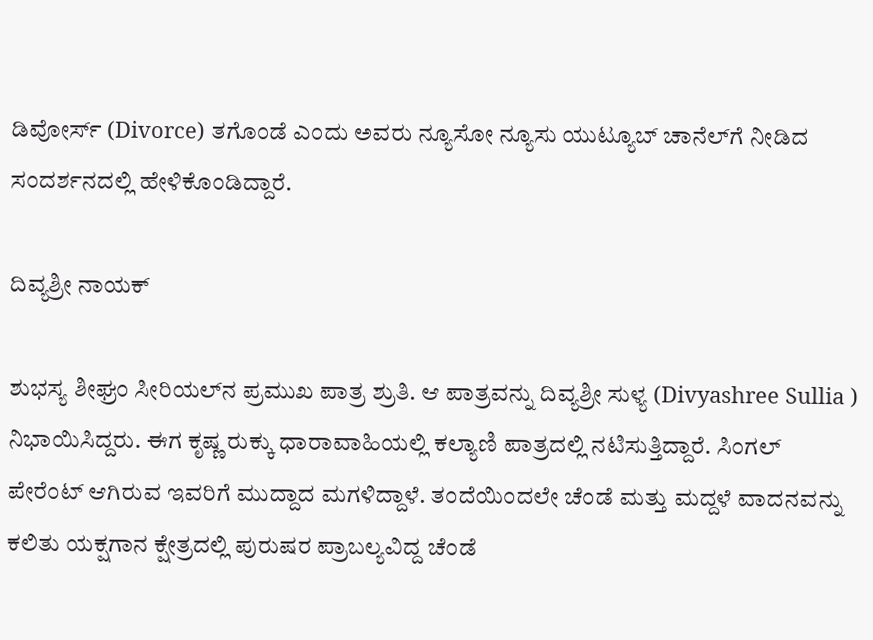ಡಿವೋರ್ಸ್‌ (Divorce) ತಗೊಂಡೆ ಎಂದು ಅವರು ನ್ಯೂಸೋ ನ್ಯೂಸು ಯುಟ್ಯೂಬ್‌ ಚಾನೆಲ್‌ಗೆ ನೀಡಿದ ಸಂದರ್ಶನದಲ್ಲಿ ಹೇಳಿಕೊಂಡಿದ್ದಾರೆ.

ದಿವ್ಯಶ್ರೀ ನಾಯಕ್‌

ಶುಭಸ್ಯ ಶೀಘ್ರಂ ಸೀರಿಯಲ್‌ನ ಪ್ರಮುಖ ಪಾತ್ರ ಶ್ರುತಿ. ಆ ಪಾತ್ರವನ್ನು ದಿವ್ಯಶ್ರೀ ಸುಳ್ಯ (Divyashree Sullia ) ನಿಭಾಯಿಸಿದ್ದರು. ಈಗ ಕೃಷ್ಣ ರುಕ್ಕು ಧಾರಾವಾಹಿಯಲ್ಲಿ ಕಲ್ಯಾಣಿ ಪಾತ್ರದಲ್ಲಿ ನಟಿಸುತ್ತಿದ್ದಾರೆ. ಸಿಂಗಲ್‌ ಪೇರೆಂಟ್‌ ಆಗಿರುವ ಇವರಿಗೆ ಮುದ್ದಾದ ಮಗಳಿದ್ದಾಳೆ. ತಂದೆಯಿಂದಲೇ ಚೆಂಡೆ ಮತ್ತು ಮದ್ದಳೆ ವಾದನವನ್ನು ಕಲಿತು ಯಕ್ಷಗಾನ ಕ್ಷೇತ್ರದಲ್ಲಿ ಪುರುಷರ ಪ್ರಾಬಲ್ಯವಿದ್ದ ಚೆಂಡೆ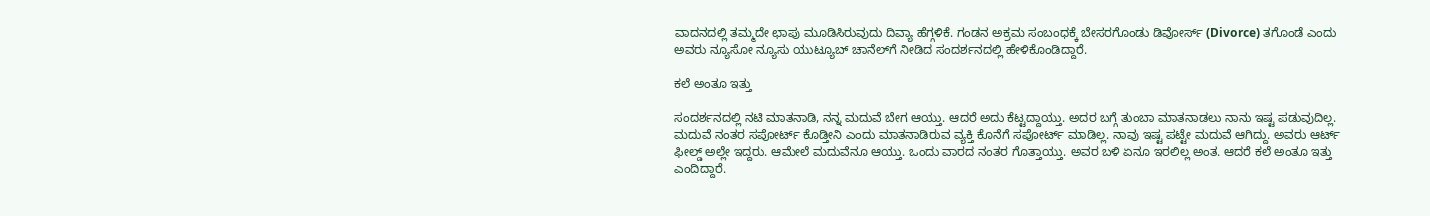ವಾದನದಲ್ಲಿ ತಮ್ಮದೇ ಛಾಪು ಮೂಡಿಸಿರುವುದು ದಿವ್ಯಾ ಹೆಗ್ಗಳಿಕೆ. ಗಂಡನ ಅಕ್ರಮ ಸಂಬಂಧಕ್ಕೆ ಬೇಸರಗೊಂಡು ಡಿವೋರ್ಸ್‌ (Divorce) ತಗೊಂಡೆ ಎಂದು ಅವರು ನ್ಯೂಸೋ ನ್ಯೂಸು ಯುಟ್ಯೂಬ್‌ ಚಾನೆಲ್‌ಗೆ ನೀಡಿದ ಸಂದರ್ಶನದಲ್ಲಿ ಹೇಳಿಕೊಂಡಿದ್ದಾರೆ.

ಕಲೆ ಅಂತೂ ಇತ್ತು

ಸಂದರ್ಶನದಲ್ಲಿ ನಟಿ ಮಾತನಾಡಿ, ನನ್ನ ಮದುವೆ ಬೇಗ ಆಯ್ತು. ಆದರೆ ಅದು ಕೆಟ್ಟದ್ದಾಯ್ತು. ಅದರ ಬಗ್ಗೆ ತುಂಬಾ ಮಾತನಾಡಲು ನಾನು ಇಷ್ಟ ಪಡುವುದಿಲ್ಲ. ಮದುವೆ ನಂತರ ಸಪೋರ್ಟ್‌ ಕೊಡ್ತೀನಿ ಎಂದು ಮಾತನಾಡಿರುವ ವ್ಯಕ್ತಿ ಕೊನೆಗೆ ಸಪೋರ್ಟ್‌ ಮಾಡಿಲ್ಲ. ನಾವು ಇಷ್ಟ ಪಟ್ಟೇ ಮದುವೆ ಆಗಿದ್ದು. ಅವರು ಆರ್ಟ್‌ ಫೀಲ್ಡ್‌ ಅಲ್ಲೇ ಇದ್ದರು. ಆಮೇಲೆ ಮದುವೆನೂ ಆಯ್ತು. ಒಂದು ವಾರದ ನಂತರ ಗೊತ್ತಾಯ್ತು. ಅವರ ಬಳಿ ಏನೂ ಇರಲಿಲ್ಲ ಅಂತ. ಆದರೆ ಕಲೆ ಅಂತೂ ಇತ್ತು ಎಂದಿದ್ದಾರೆ.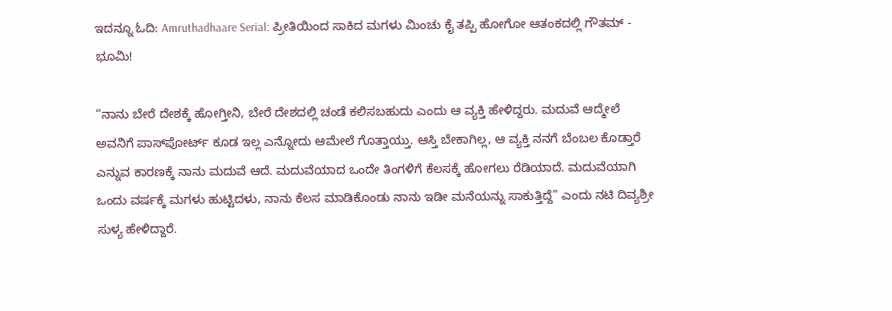ಇದನ್ನೂ ಓದಿ: Amruthadhaare Serial: ಪ್ರೀತಿಯಿಂದ ಸಾಕಿದ ಮಗಳು ಮಿಂಚು ಕೈ ತಪ್ಪಿ ಹೋಗೋ ಆತಂಕದಲ್ಲಿ ಗೌತಮ್ - ಭೂಮಿ!

“ನಾನು ಬೇರೆ ದೇಶಕ್ಕೆ ಹೋಗ್ತೀನಿ, ಬೇರೆ ದೇಶದಲ್ಲಿ ಚಂಡೆ ಕಲಿಸಬಹುದು ಎಂದು ಆ ವ್ಯಕ್ತಿ ಹೇಳಿದ್ದರು. ಮದುವೆ ಆದ್ಮೇಲೆ ಅವನಿಗೆ ಪಾಸ್‌ಪೋರ್ಟ್‌ ಕೂಡ ಇಲ್ಲ ಎನ್ನೋದು ಆಮೇಲೆ ಗೊತ್ತಾಯ್ತು. ಆಸ್ತಿ ಬೇಕಾಗಿಲ್ಲ, ಆ ವ್ಯಕ್ತಿ ನನಗೆ ಬೆಂಬಲ ಕೊಡ್ತಾರೆ ಎನ್ನುವ ಕಾರಣಕ್ಕೆ ನಾನು ಮದುವೆ ಆದೆ. ಮದುವೆಯಾದ ಒಂದೇ ತಿಂಗಳಿಗೆ ಕೆಲಸಕ್ಕೆ ಹೋಗಲು ರೆಡಿಯಾದೆ. ಮದುವೆಯಾಗಿ ಒಂದು ವರ್ಷಕ್ಕೆ ಮಗಳು ಹುಟ್ಟಿದಳು, ನಾನು ಕೆಲಸ ಮಾಡಿಕೊಂಡು ನಾನು ಇಡೀ ಮನೆಯನ್ನು ಸಾಕುತ್ತಿದ್ದೆ” ಎಂದು ನಟಿ ದಿವ್ಯಶ್ರೀ ಸುಳ್ಯ ಹೇಳಿದ್ದಾರೆ.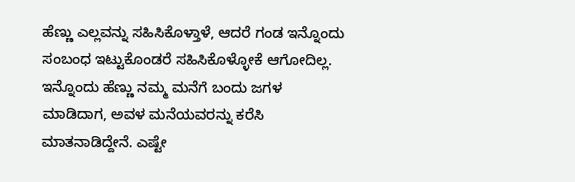ಹೆಣ್ಣು ಎಲ್ಲವನ್ನು ಸಹಿಸಿಕೊಳ್ತಾಳೆ, ಆದರೆ ಗಂಡ ಇನ್ನೊಂದು ಸಂಬಂಧ ಇಟ್ಟುಕೊಂಡರೆ ಸಹಿಸಿಕೊಳ್ಳೋಕೆ ಆಗೋದಿಲ್ಲ. ಇನ್ನೊಂದು ಹೆಣ್ಣು ನಮ್ಮ ಮನೆಗೆ ಬಂದು ಜಗಳ ಮಾಡಿದಾಗ, ಅವಳ ಮನೆಯವರನ್ನು ಕರೆಸಿ ಮಾತನಾಡಿದ್ದೇನೆ. ಎಷ್ಟೇ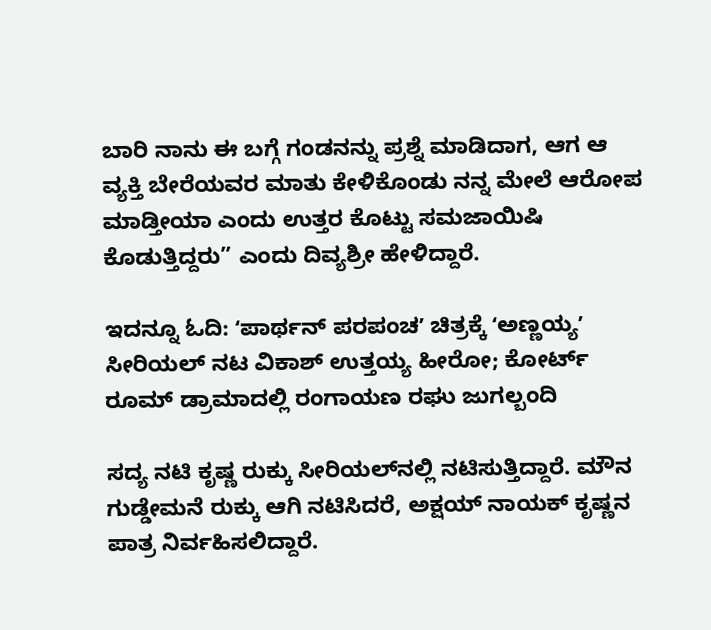ಬಾರಿ ನಾನು ಈ ಬಗ್ಗೆ ಗಂಡನನ್ನು ಪ್ರಶ್ನೆ ಮಾಡಿದಾಗ, ಆಗ ಆ ವ್ಯಕ್ತಿ ಬೇರೆಯವರ ಮಾತು ಕೇಳಿಕೊಂಡು ನನ್ನ ಮೇಲೆ ಆರೋಪ ಮಾಡ್ತೀಯಾ ಎಂದು ಉತ್ತರ ಕೊಟ್ಟು ಸಮಜಾಯಿಷಿ ಕೊಡುತ್ತಿದ್ದರು” ಎಂದು ದಿವ್ಯಶ್ರೀ ಹೇಳಿದ್ದಾರೆ.

ಇದನ್ನೂ ಓದಿ: ʻಪಾರ್ಥನ್ ಪರಪಂಚʼ ಚಿತ್ರಕ್ಕೆ ʻಅಣ್ಣಯ್ಯʼ ಸೀರಿಯಲ್‌ ನಟ ವಿಕಾಶ್‌ ಉತ್ತಯ್ಯ ಹೀರೋ; ಕೋರ್ಟ್ ರೂಮ್ ಡ್ರಾಮಾದಲ್ಲಿ ರಂಗಾಯಣ ರಘು ಜುಗಲ್ಬಂದಿ

ಸದ್ಯ ನಟಿ ಕೃಷ್ಣ ರುಕ್ಕು ಸೀರಿಯಲ್‌ನಲ್ಲಿ ನಟಿಸುತ್ತಿದ್ದಾರೆ. ಮೌನ ಗುಡ್ಡೇಮನೆ ರುಕ್ಕು ಆಗಿ ನಟಿಸಿದರೆ, ಅಕ್ಷಯ್ ನಾಯಕ್ ಕೃಷ್ಣನ ಪಾತ್ರ ನಿರ್ವಹಿಸಲಿದ್ದಾರೆ.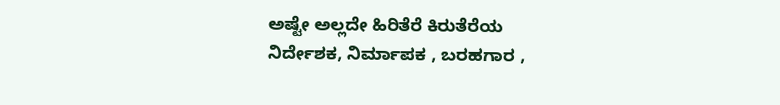ಅಷ್ಟೇ ಅಲ್ಲದೇ ಹಿರಿತೆರೆ ಕಿರುತೆರೆಯ ನಿರ್ದೇಶಕ, ನಿರ್ಮಾಪಕ , ಬರಹಗಾರ ,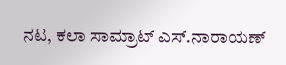ನಟ, ಕಲಾ ಸಾಮ್ರಾಟ್ ಎಸ್.ನಾರಾಯಣ್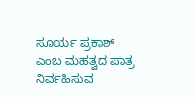ಸೂರ್ಯ ಪ್ರಕಾಶ್ ಎಂಬ ಮಹತ್ವದ ಪಾತ್ರ ನಿರ್ವಹಿಸುವ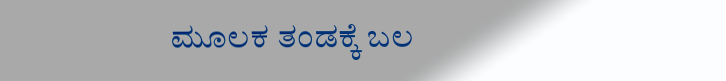ಮೂಲಕ ತಂಡಕ್ಕೆ ಬಲ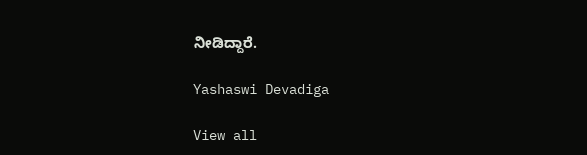ನೀಡಿದ್ದಾರೆ.

Yashaswi Devadiga

View all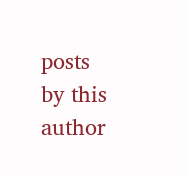posts by this author